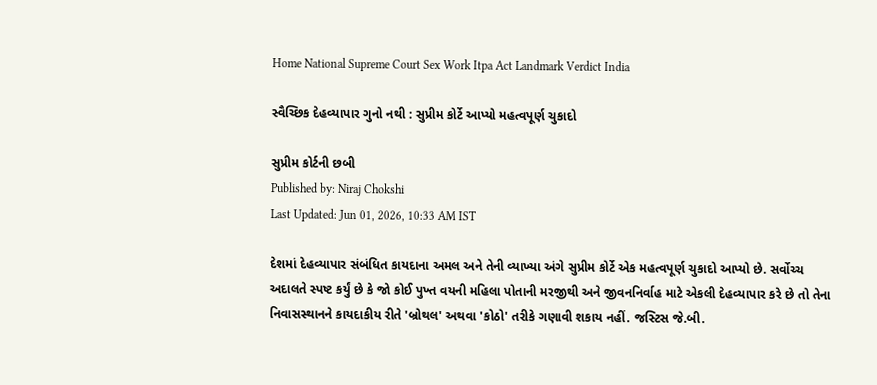Home National Supreme Court Sex Work Itpa Act Landmark Verdict India

સ્વૈચ્છિક દેહવ્યાપાર ગુનો નથી : સુપ્રીમ કોર્ટે આપ્યો મહત્વપૂર્ણ ચુકાદો

સુપ્રીમ કોર્ટની છબી
Published by: Niraj Chokshi
Last Updated: Jun 01, 2026, 10:33 AM IST

દેશમાં દેહવ્યાપાર સંબંધિત કાયદાના અમલ અને તેની વ્યાખ્યા અંગે સુપ્રીમ કોર્ટે એક મહત્વપૂર્ણ ચુકાદો આપ્યો છે. સર્વોચ્ચ અદાલતે સ્પષ્ટ કર્યું છે કે જો કોઈ પુખ્ત વયની મહિલા પોતાની મરજીથી અને જીવનનિર્વાહ માટે એકલી દેહવ્યાપાર કરે છે તો તેના નિવાસસ્થાનને કાયદાકીય રીતે 'બ્રોથલ' અથવા 'કોઠો' તરીકે ગણાવી શકાય નહીં. જસ્ટિસ જે.બી.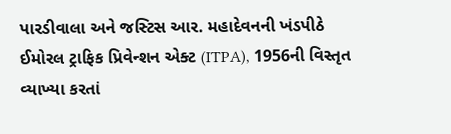પારડીવાલા અને જસ્ટિસ આર. મહાદેવનની ખંડપીઠે ઈમોરલ ટ્રાફિક પ્રિવેન્શન એક્ટ (ITPA), 1956ની વિસ્તૃત વ્યાખ્યા કરતાં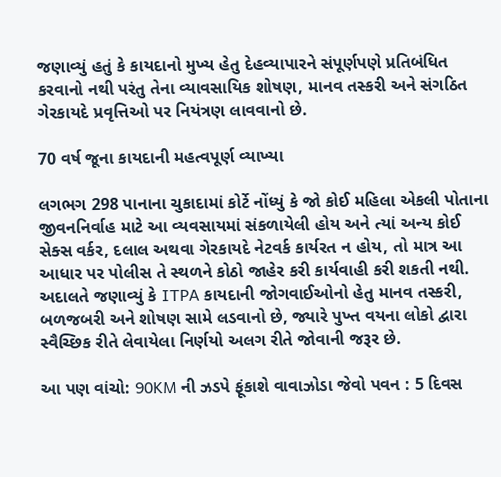જણાવ્યું હતું કે કાયદાનો મુખ્ય હેતુ દેહવ્યાપારને સંપૂર્ણપણે પ્રતિબંધિત કરવાનો નથી પરંતુ તેના વ્યાવસાયિક શોષણ, માનવ તસ્કરી અને સંગઠિત ગેરકાયદે પ્રવૃત્તિઓ પર નિયંત્રણ લાવવાનો છે.

70 વર્ષ જૂના કાયદાની મહત્વપૂર્ણ વ્યાખ્યા

લગભગ 298 પાનાના ચુકાદામાં કોર્ટે નોંધ્યું કે જો કોઈ મહિલા એકલી પોતાના જીવનનિર્વાહ માટે આ વ્યવસાયમાં સંકળાયેલી હોય અને ત્યાં અન્ય કોઈ સેક્સ વર્કર, દલાલ અથવા ગેરકાયદે નેટવર્ક કાર્યરત ન હોય, તો માત્ર આ આધાર પર પોલીસ તે સ્થળને કોઠો જાહેર કરી કાર્યવાહી કરી શકતી નથી. અદાલતે જણાવ્યું કે ITPA કાયદાની જોગવાઈઓનો હેતુ માનવ તસ્કરી, બળજબરી અને શોષણ સામે લડવાનો છે, જ્યારે પુખ્ત વયના લોકો દ્વારા સ્વૈચ્છિક રીતે લેવાયેલા નિર્ણયો અલગ રીતે જોવાની જરૂર છે.

આ પણ વાંચો: 90KM ની ઝડપે ફૂંકાશે વાવાઝોડા જેવો પવન : 5 દિવસ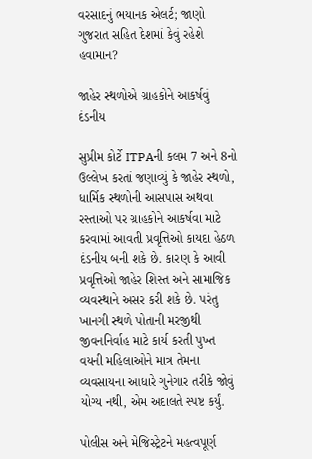વરસાદનું ભયાનક એલર્ટ; જાણો ગુજરાત સહિત દેશમાં કેવું રહેશે હવામાન?

જાહેર સ્થળોએ ગ્રાહકોને આકર્ષવું દંડનીય

સુપ્રીમ કોર્ટે ITPAની કલમ 7 અને 8નો ઉલ્લેખ કરતાં જણાવ્યું કે જાહેર સ્થળો, ધાર્મિક સ્થળોની આસપાસ અથવા રસ્તાઓ પર ગ્રાહકોને આકર્ષવા માટે કરવામાં આવતી પ્રવૃત્તિઓ કાયદા હેઠળ દંડનીય બની શકે છે. કારણ કે આવી પ્રવૃત્તિઓ જાહેર શિસ્ત અને સામાજિક વ્યવસ્થાને અસર કરી શકે છે. પરંતુ ખાનગી સ્થળે પોતાની મરજીથી જીવનનિર્વાહ માટે કાર્ય કરતી પુખ્ત વયની મહિલાઓને માત્ર તેમના વ્યવસાયના આધારે ગુનેગાર તરીકે જોવું યોગ્ય નથી, એમ અદાલતે સ્પષ્ટ કર્યું.

પોલીસ અને મેજિસ્ટ્રેટને મહત્વપૂર્ણ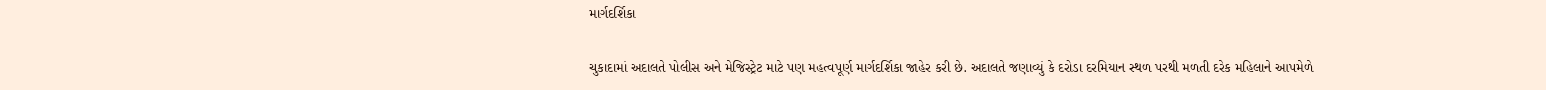માર્ગદર્શિકા

ચુકાદામાં અદાલતે પોલીસ અને મેજિસ્ટ્રેટ માટે પણ મહત્વપૂર્ણ માર્ગદર્શિકા જાહેર કરી છે. અદાલતે જણાવ્યું કે દરોડા દરમિયાન સ્થળ પરથી મળતી દરેક મહિલાને આપમેળે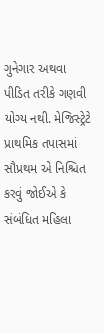ગુનેગાર અથવા પીડિત તરીકે ગણવી યોગ્ય નથી. મેજિસ્ટ્રેટે પ્રાથમિક તપાસમાં સૌપ્રથમ એ નિશ્ચિત કરવું જોઈએ કે સંબંધિત મહિલા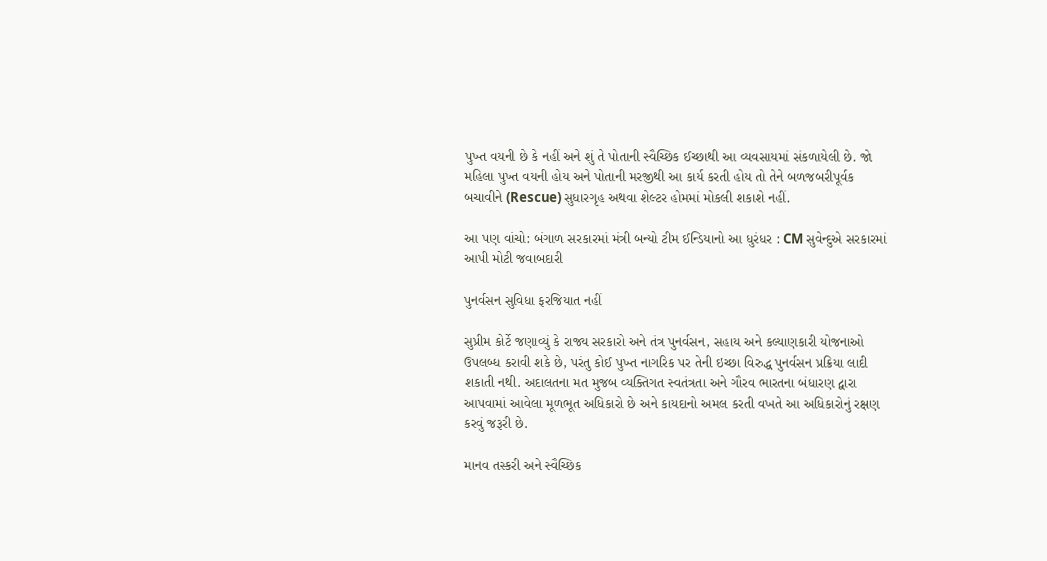પુખ્ત વયની છે કે નહીં અને શું તે પોતાની સ્વૈચ્છિક ઈચ્છાથી આ વ્યવસાયમાં સંકળાયેલી છે. જો મહિલા પુખ્ત વયની હોય અને પોતાની મરજીથી આ કાર્ય કરતી હોય તો તેને બળજબરીપૂર્વક બચાવીને (Rescue) સુધારગૃહ અથવા શેલ્ટર હોમમાં મોકલી શકાશે નહીં.

આ પણ વાંચો: બંગાળ સરકારમાં મંત્રી બન્યો ટીમ ઈન્ડિયાનો આ ધુરંધર : CM સુવેન્દુએ સરકારમાં આપી મોટી જવાબદારી

પુનર્વસન સુવિધા ફરજિયાત નહીં

સુપ્રીમ કોર્ટે જણાવ્યું કે રાજ્ય સરકારો અને તંત્ર પુનર્વસન, સહાય અને કલ્યાણકારી યોજનાઓ ઉપલબ્ધ કરાવી શકે છે, પરંતુ કોઈ પુખ્ત નાગરિક પર તેની ઇચ્છા વિરુદ્ધ પુનર્વસન પ્રક્રિયા લાદી શકાતી નથી. અદાલતના મત મુજબ વ્યક્તિગત સ્વતંત્રતા અને ગૌરવ ભારતના બંધારણ દ્વારા આપવામાં આવેલા મૂળભૂત અધિકારો છે અને કાયદાનો અમલ કરતી વખતે આ અધિકારોનું રક્ષણ કરવું જરૂરી છે.

માનવ તસ્કરી અને સ્વૈચ્છિક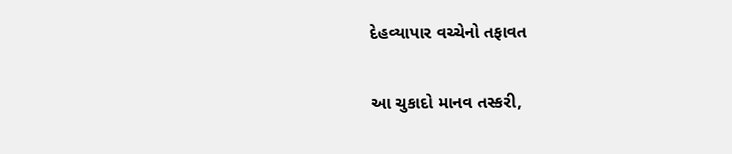દેહવ્યાપાર વચ્ચેનો તફાવત

આ ચુકાદો માનવ તસ્કરી,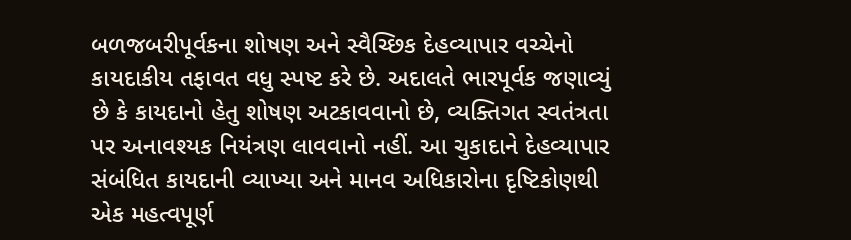બળજબરીપૂર્વકના શોષણ અને સ્વૈચ્છિક દેહવ્યાપાર વચ્ચેનો કાયદાકીય તફાવત વધુ સ્પષ્ટ કરે છે. અદાલતે ભારપૂર્વક જણાવ્યું છે કે કાયદાનો હેતુ શોષણ અટકાવવાનો છે, વ્યક્તિગત સ્વતંત્રતા પર અનાવશ્યક નિયંત્રણ લાવવાનો નહીં. આ ચુકાદાને દેહવ્યાપાર સંબંધિત કાયદાની વ્યાખ્યા અને માનવ અધિકારોના દૃષ્ટિકોણથી એક મહત્વપૂર્ણ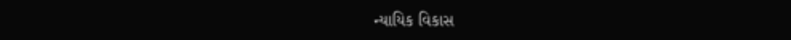ન્યાયિક વિકાસ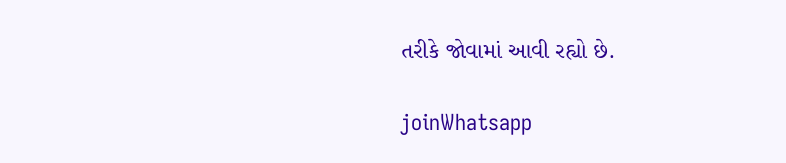તરીકે જોવામાં આવી રહ્યો છે.

joinWhatsapp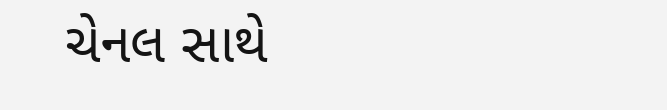ચેનલ સાથે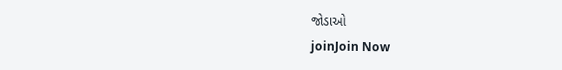જોડાઓ
joinJoin Now